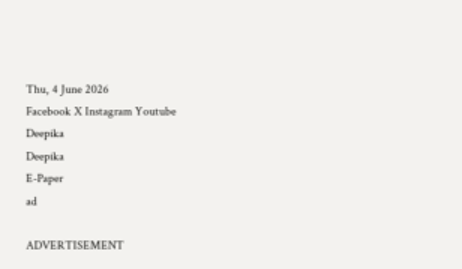Thu, 4 June 2026
Facebook X Instagram Youtube
Deepika
Deepika
E-Paper
ad

ADVERTISEMENT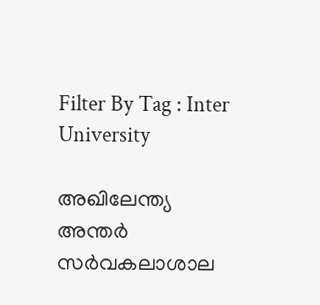Filter By Tag : Inter University

അഖിലേന്ത്യ അന്തർ സർവകലാശാല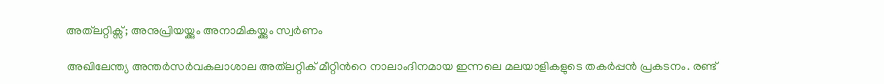അത്‌ലറ്റിക്സ്; അനുപ്രിയയ്ക്കും അനാമികയ്ക്കും സ്വര്‍ണം

അഖിലേന്ത്യ അന്തര്‍സര്‍വകലാശാല അത്‌ലറ്റിക് മീറ്റിന്‍റെ നാലാംദിനമായ ഇന്നലെ മലയാളികളുടെ തകര്‍പ്പന്‍ പ്രകടനം. രണ്ട്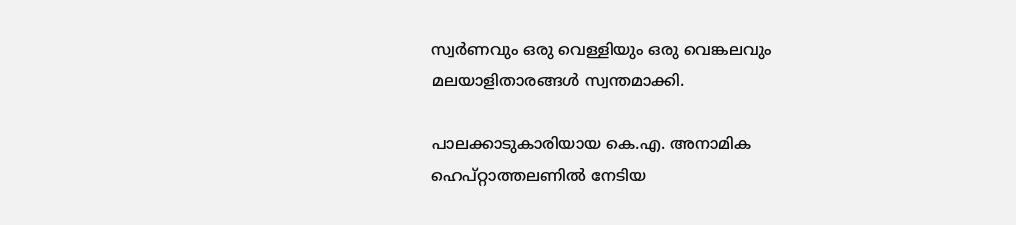സ്വര്‍ണവും ഒരു വെള്ളിയും ഒരു വെങ്കലവും മലയാളിതാരങ്ങള്‍ സ്വന്തമാക്കി.

പാലക്കാടുകാരിയായ കെ.എ. അനാമിക ഹെപ്റ്റാത്തലണില്‍ നേടിയ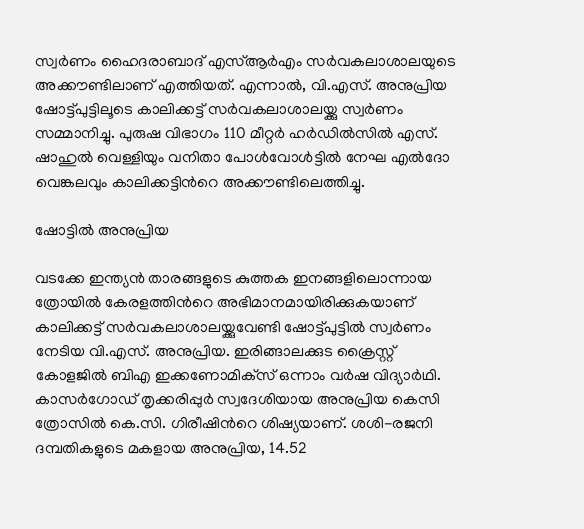സ്വര്‍ണം ഹൈദരാബാദ് എസ്ആര്‍എം സര്‍വകലാശാലയുടെ അക്കൗണ്ടിലാണ് എത്തിയത്. എന്നാല്‍, വി.എസ്. അനുപ്രിയ ഷോട്ട്പുട്ടിലൂടെ കാലിക്കട്ട് സര്‍വകലാശാലയ്ക്കു സ്വര്‍ണം സമ്മാനിച്ചു. പുരുഷ വിഭാഗം 110 മീറ്റര്‍ ഹര്‍ഡില്‍സില്‍ എസ്. ഷാഹുല്‍ വെള്ളിയും വനിതാ പോള്‍വോള്‍ട്ടില്‍ നേഘ എല്‍ദോ വെങ്കലവും കാലിക്കട്ടിന്‍റെ അക്കൗണ്ടിലെത്തിച്ചു.

ഷോട്ടില്‍ അനുപ്രിയ

വടക്കേ ഇന്ത്യന്‍ താരങ്ങളുടെ കുത്തക ഇനങ്ങളിലൊന്നായ ത്രോയില്‍ കേരളത്തിന്‍റെ അഭിമാനമായിരിക്കുകയാണ് കാലിക്കട്ട് സര്‍വകലാശാലയ്ക്കുവേണ്ടി ഷോട്ട്പുട്ടില്‍ സ്വര്‍ണം നേടിയ വി.എസ്. അനുപ്രിയ. ഇരിങ്ങാലക്കുട ക്രൈസ്റ്റ് കോളജില്‍ ബിഎ ഇക്കണോമിക്‌സ് ഒന്നാം വര്‍ഷ വിദ്യാര്‍ഥി. കാസര്‍ഗോഡ് തൃക്കരിപ്പുര്‍ സ്വദേശിയായ അനുപ്രിയ കെസി ത്രോസില്‍ കെ.സി. ഗിരീഷിന്‍റെ ശിഷ്യയാണ്. ശശി-രജനി ദമ്പതികളുടെ മകളായ അനുപ്രിയ, 14.52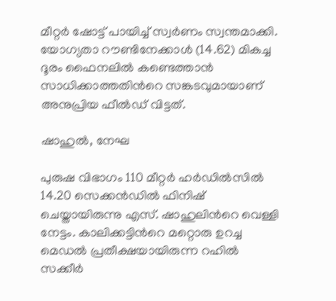മീറ്റര്‍ ഷോട്ട് പായിച്ച് സ്വര്‍ണം സ്വന്തമാക്കി. യോഗ്യതാ റൗണ്ടിനേക്കാള്‍ (14.62) മികച്ച ദൂരം ഫൈനലില്‍ കണ്ടെത്താന്‍ സാധിക്കാത്തതിന്‍റെ സങ്കടവുമായാണ് അനുപ്രിയ ഫീല്‍ഡ് വിട്ടത്.

ഷാഹുല്‍, നേഘ

പുരുഷ വിഭാഗം 110 മീറ്റര്‍ ഹര്‍ഡില്‍സില്‍ 14.20 സെക്കന്‍ഡില്‍ ഫിനിഷ് ചെയ്തായിരുന്നു എസ്. ഷാഹുലിന്‍റെ വെള്ളി നേട്ടം. കാലിക്കട്ടിന്‍റെ മറ്റൊരു ഉറച്ച മെഡല്‍ പ്രതീക്ഷയായിരുന്ന റഹില്‍ സക്കീര്‍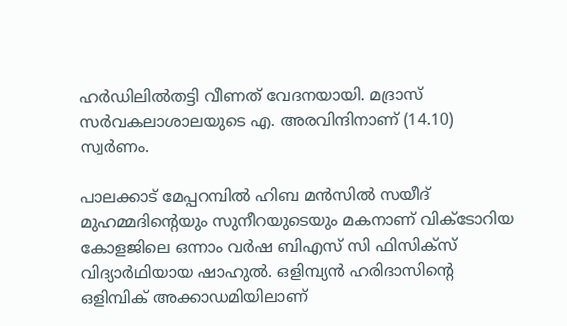ഹര്‍ഡിലില്‍തട്ടി വീണത് വേദനയായി. മദ്രാസ് സര്‍വകലാശാലയുടെ എ. അരവിന്ദിനാണ് (14.10) സ്വര്‍ണം.

പാലക്കാട് മേപ്പറമ്പില്‍ ഹിബ മന്‍സില്‍ സയീദ് മുഹമ്മദിന്‍റെയും സുനീറയുടെയും മകനാണ് വിക്ടോറിയ കോളജിലെ ഒന്നാം വര്‍ഷ ബിഎസ് സി ഫിസിക്‌സ് വിദ്യാര്‍ഥിയായ ഷാഹുല്‍. ഒളിമ്പ്യന്‍ ഹരിദാസിന്‍റെ ഒളിമ്പിക് അക്കാഡമിയിലാണ്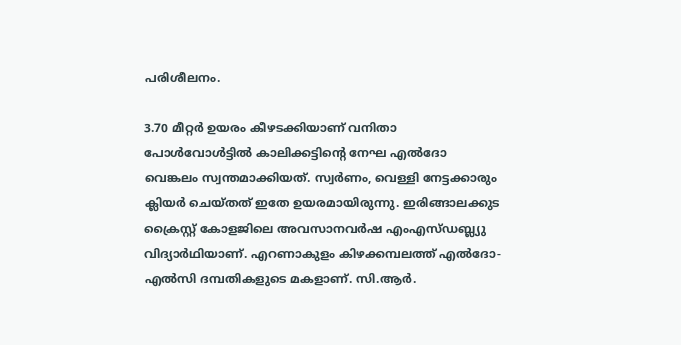പരിശീലനം.

3.70 മീറ്റര്‍ ഉയരം കീഴടക്കിയാണ് വനിതാ പോള്‍വോള്‍ട്ടില്‍ കാലിക്കട്ടിന്‍റെ നേഘ എല്‍ദോ വെങ്കലം സ്വന്തമാക്കിയത്. സ്വര്‍ണം, വെള്ളി നേട്ടക്കാരും ക്ലിയര്‍ ചെയ്തത് ഇതേ ഉയരമായിരുന്നു. ഇരിങ്ങാലക്കുട ക്രൈസ്റ്റ് കോളജിലെ അവസാനവര്‍ഷ എംഎസ്ഡബ്ല്യു വിദ്യാര്‍ഥിയാണ്. എറണാകുളം കിഴക്കമ്പലത്ത് എല്‍ദോ-എല്‍സി ദമ്പതികളുടെ മകളാണ്. സി.ആര്‍.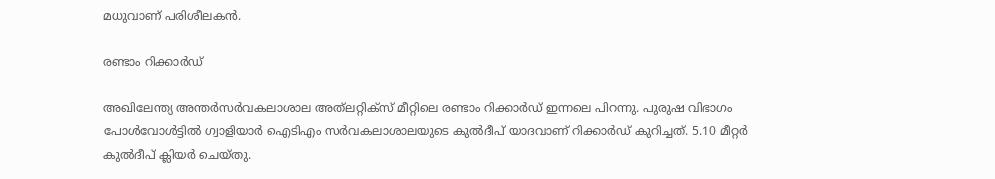മധുവാണ് പരിശീലകന്‍.

രണ്ടാം റിക്കാര്‍ഡ്

അഖിലേന്ത്യ അന്തര്‍സര്‍വകലാശാല അത്‌ലറ്റിക്‌സ് മീറ്റിലെ രണ്ടാം റിക്കാര്‍ഡ് ഇന്നലെ പിറന്നു. പുരുഷ വിഭാഗം പോള്‍വോള്‍ട്ടില്‍ ഗ്വാളിയാര്‍ ഐടിഎം സര്‍വകലാശാലയുടെ കുല്‍ദീപ് യാദവാണ് റിക്കാര്‍ഡ് കുറിച്ചത്. 5.10 മീറ്റര്‍ കുല്‍ദീപ് ക്ലിയര്‍ ചെയ്തു.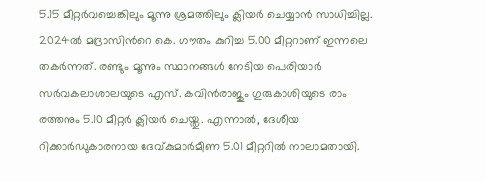5.15 മീറ്റര്‍വച്ചെങ്കിലും മൂന്നു ശ്രമത്തിലും ക്ലിയര്‍ ചെയ്യാന്‍ സാധിച്ചില്ല. 2024ല്‍ മദ്രാസിന്‍റെ കെ. ഗൗതം കുറിച്ച 5.00 മീറ്ററാണ് ഇന്നലെ തകര്‍ന്നത്. രണ്ടും മൂന്നും സ്ഥാനങ്ങള്‍ നേടിയ പെരിയാര്‍ സര്‍വകലാശാലയുടെ എസ്. കവിന്‍രാജും ഗുരുകാശിയുടെ രാം രത്തനും 5.10 മീറ്റര്‍ ക്ലിയര്‍ ചെയ്തു. എന്നാല്‍, ദേശീയ റിക്കാര്‍ഡുകാരനായ ദേവ്കുമാര്‍മീണ 5.01 മീറ്ററില്‍ നാലാമതായി.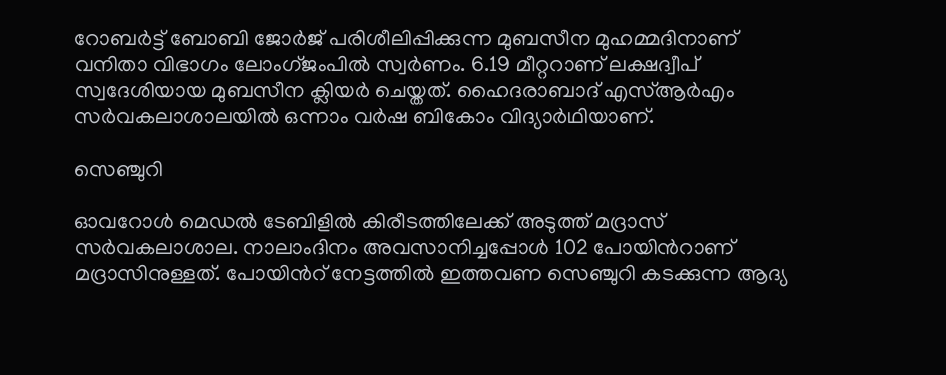റോബര്‍ട്ട് ബോബി ജോര്‍ജ് പരിശീലിപ്പിക്കുന്ന മുബസീന മുഹമ്മദിനാണ് വനിതാ വിഭാഗം ലോംഗ്ജംപില്‍ സ്വര്‍ണം. 6.19 മീറ്ററാണ് ലക്ഷദ്വീപ് സ്വദേശിയായ മുബസീന ക്ലിയര്‍ ചെയ്തത്. ഹൈദരാബാദ് എസ്ആര്‍എം സര്‍വകലാശാലയില്‍ ഒന്നാം വര്‍ഷ ബികോം വിദ്യാര്‍ഥിയാണ്.

സെഞ്ചുറി

ഓവറോള്‍ മെഡല്‍ ടേബിളില്‍ കിരീടത്തിലേക്ക് അടുത്ത് മദ്രാസ് സര്‍വകലാശാല. നാലാംദിനം അവസാനിച്ചപ്പോള്‍ 102 പോയിന്‍റാണ് മദ്രാസിനുള്ളത്. പോയിന്‍റ് നേട്ടത്തില്‍ ഇത്തവണ സെഞ്ചുറി കടക്കുന്ന ആദ്യ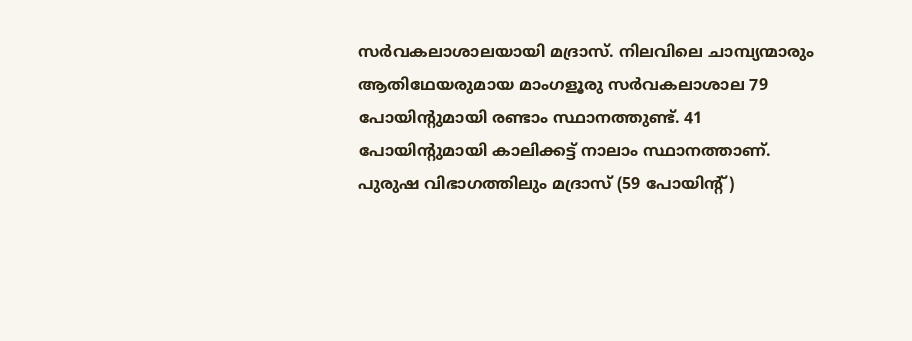സര്‍വകലാശാലയായി മദ്രാസ്. നിലവിലെ ചാമ്പ്യന്മാരും ആതിഥേയരുമായ മാംഗളൂരു സര്‍വകലാശാല 79 പോയിന്‍റുമായി രണ്ടാം സ്ഥാനത്തുണ്ട്. 41 പോയിന്‍റുമായി കാലിക്കട്ട് നാലാം സ്ഥാനത്താണ്.
പുരുഷ വിഭാഗത്തിലും മദ്രാസ് (59 പോയിന്‍റ്)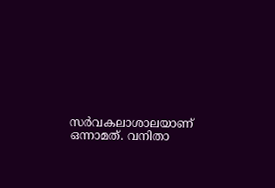സര്‍വകലാശാലയാണ് ഒന്നാമത്. വനിതാ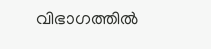വിഭാഗത്തില്‍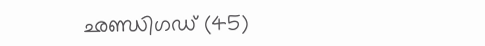ഛണ്ഡിഗഡ് (45)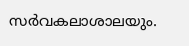സര്‍വകലാശാലയും.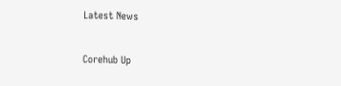Latest News

Corehub Up